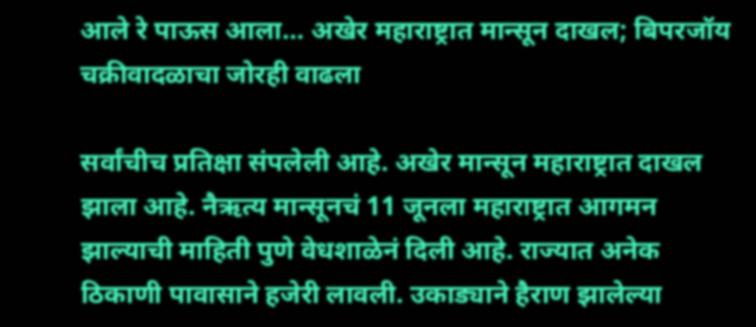आले रे पाऊस आला… अखेर महाराष्ट्रात मान्सून दाखल; बिपरजॉय चक्रीवादळाचा जोरही वाढला

सर्वांचीच प्रतिक्षा संपलेली आहे. अखेर मान्सून महाराष्ट्रात दाखल झाला आहे. नैऋत्य मान्सूनचं 11 जूनला महाराष्ट्रात आगमन झाल्याची माहिती पुणे वेधशाळेनं दिली आहे. राज्यात अनेक ठिकाणी पावासाने हजेरी लावली. उकाड्याने हैराण झालेल्या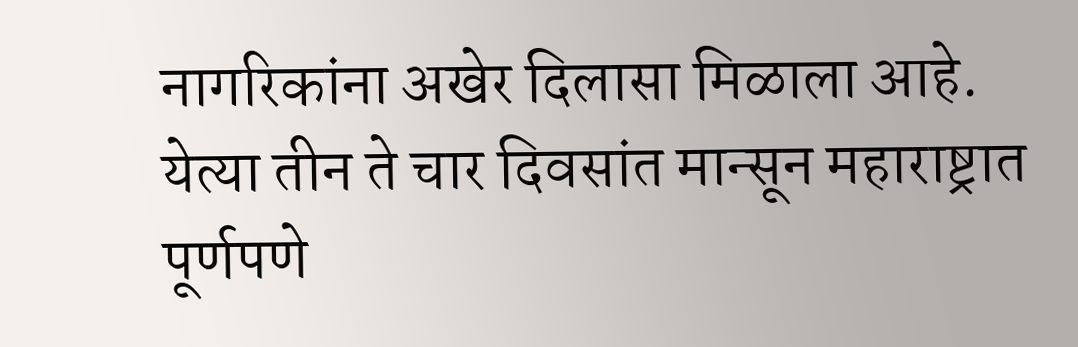नागरिकांना अखेर दिलासा मिळाला आहे. येत्या तीन ते चार दिवसांत मान्सून महाराष्ट्रात पूर्णपणे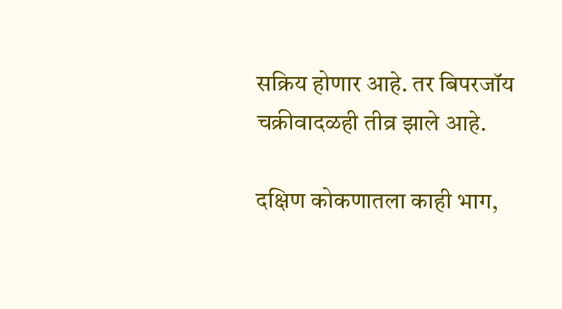सक्रिय होणार आहे. तर बिपरजॉय चक्रीवादळही तीव्र झाले आहे.

दक्षिण कोकणातला काही भाग,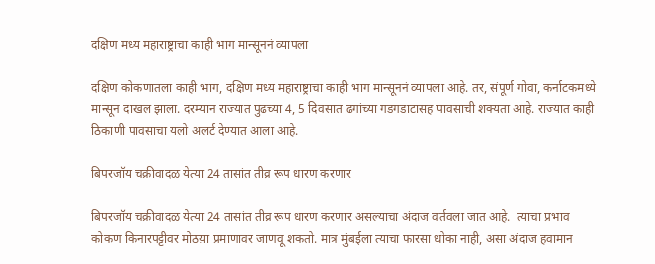दक्षिण मध्य महाराष्ट्राचा काही भाग मान्सूननं व्यापला

दक्षिण कोकणातला काही भाग, दक्षिण मध्य महाराष्ट्राचा काही भाग मान्सूननं व्यापला आहे. तर, संपूर्ण गोवा, कर्नाटकमध्ये मान्सून दाखल झाला. दरम्यान राज्यात पुढच्या 4, 5 दिवसात ढगांच्या गडगडाटासह पावसाची शक्यता आहे. राज्यात काही ठिकाणी पावसाचा यलो अलर्ट देण्यात आला आहे.

बिपरजॉय चक्रीवादळ येत्या 24 तासांत तीव्र रूप धारण करणार

बिपरजॉय चक्रीवादळ येत्या 24 तासांत तीव्र रूप धारण करणार असल्याचा अंदाज वर्तवला जात आहे.  त्याचा प्रभाव कोकण किनारपट्टीवर मोठय़ा प्रमाणावर जाणवू शकतो. मात्र मुंबईला त्याचा फारसा धोका नाही, असा अंदाज हवामान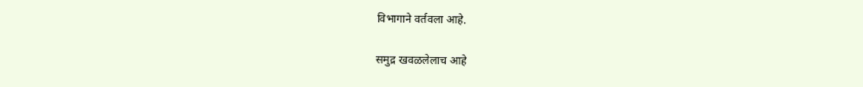विभागाने वर्तवला आहे.

समुद्र खवळलेलाच आहे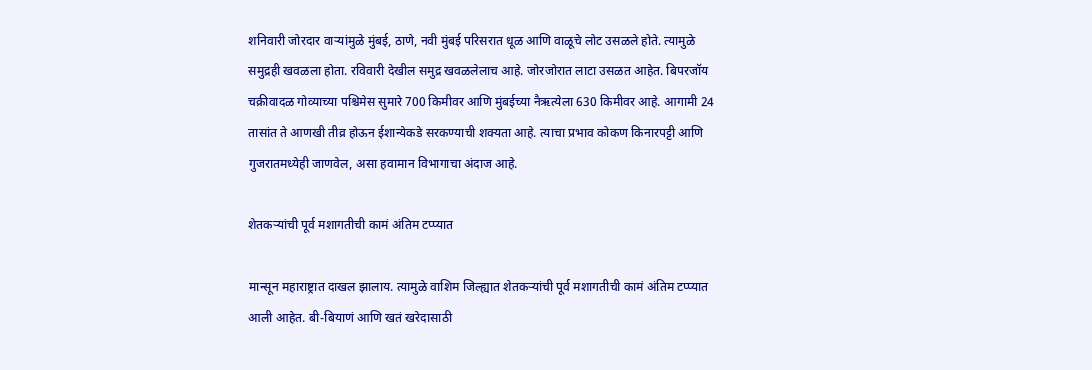शनिवारी जोरदार वाऱ्यांमुळे मुंबई, ठाणे, नवी मुंबई परिसरात धूळ आणि वाळूचे लोट उसळले होते. त्यामुळे समुद्रही खवळला होता. रविवारी देखील समुद्र खवळलेलाच आहे. जोरजोरात लाटा उसळत आहेत. बिपरजॉय चक्रीवादळ गोव्याच्या पश्चिमेस सुमारे 700 किमीवर आणि मुंबईच्या नैऋत्येला 630 किमीवर आहे. आगामी 24 तासांत ते आणखी तीव्र होऊन ईशान्येकडे सरकण्याची शक्यता आहे. त्याचा प्रभाव कोकण किनारपट्टी आणि गुजरातमध्येही जाणवेल, असा हवामान विभागाचा अंदाज आहे.

शेतकऱ्यांची पूर्व मशागतीची कामं अंतिम टप्प्यात

मान्सून महाराष्ट्रात दाखल झालाय. त्यामुळे वाशिम जिल्ह्यात शेतकऱ्यांची पूर्व मशागतीची कामं अंतिम टप्प्यात आली आहेत. बी-बियाणं आणि खतं खरेदासाठी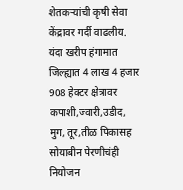शेतकऱ्यांची कृषी सेवा केंद्रावर गर्दी वाढलीय. यंदा खरीप हंगामात जिल्ह्यात 4 लाख 4 हजार 908 हेक्टर क्षेत्रावर कपाशी,ज्वारी,उडीद, मुग, तूर,तीळ पिकासह सोयाबीन पेरणीचंही नियोजन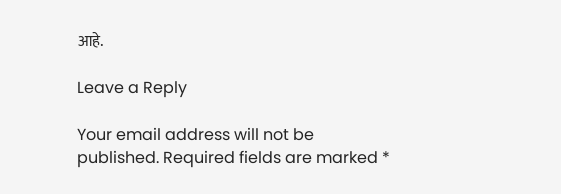आहे.

Leave a Reply

Your email address will not be published. Required fields are marked *